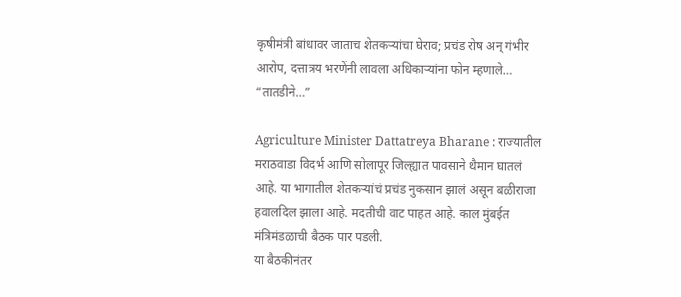कृषीमंत्री बांधावर जाताच शेतकऱ्यांचा घेराव; प्रचंड रोष अन् गंभीर आरोप, दत्तात्रय भरणेंनी लावला अधिकाऱ्यांना फोन म्हणाले… “तातडीने…”

Agriculture Minister Dattatreya Bharane : राज्यातील मराठवाडा विदर्भ आणि सोलापूर जिल्ह्यात पावसाने थैमान घातलं आहे. या भागातील शेतकऱ्यांचं प्रचंड नुकसान झालं असून बळीराजा हवालदिल झाला आहे. मदतीची वाट पाहत आहे. काल मुंबईत मंत्रिमंडळाची बैठक पार पडली.
या बैठकीनंतर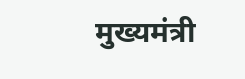मुख्यमंत्री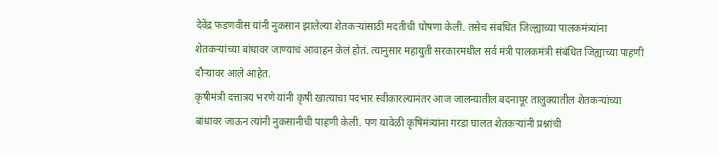देवेंद्र फडणवीस यांनी नुकसान झालेल्या शेतकऱ्यांसाठी मदतीची घोषणा केली. तसेच संबंधित जिल्ह्याच्या पालकमंत्र्यांना शेतकऱ्यांच्या बांधावर जाण्याचं आवाहन केलं होतं. त्यानुसार महायुती सरकारमधील सर्व मंत्री पालकमंत्री संबंधित जिह्याच्या पाहणी दौऱ्यावर आले आहेत.
कृषीमंत्री दत्तात्रय भरणे यांनी कृषी खात्याचा पदभार स्वीकारल्यानंतर आज जालन्यातील बदनापूर तालुक्यातील शेतकऱ्यांच्या बांधावर जाऊन त्यांनी नुकसानीची पाहणी केली. पण यावेळी कृषिमंत्र्यांना गरडा घालत शेतकऱ्यांनी प्रश्नांची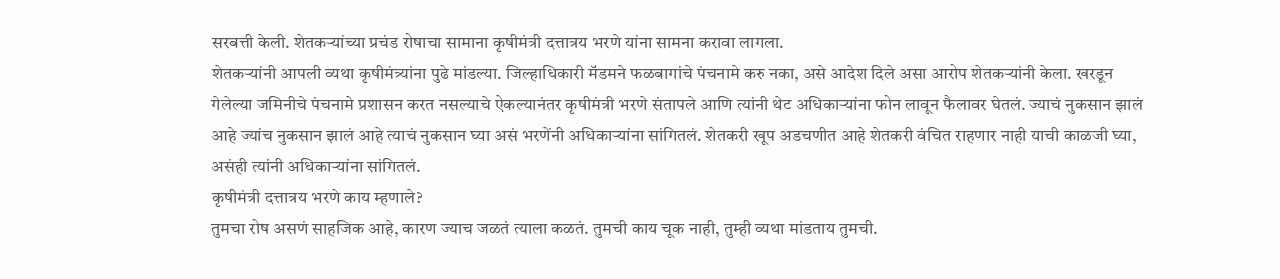सरबत्ती केली. शेतकऱ्यांच्या प्रचंड रोषाचा सामाना कृषीमंत्री दत्तात्रय भरणे यांना सामना करावा लागला.
शेतकऱ्यांनी आपली व्यथा कृषीमंत्र्यांना पुढे मांडल्या. जिल्हाधिकारी मॅडमने फळबागांचे पंचनामे करु नका, असे आदेश दिले असा आरोप शेतकऱ्यांनी केला. खरडून गेलेल्या जमिनीचे पंचनामे प्रशासन करत नसल्याचे ऐकल्यानंतर कृषीमंत्री भरणे संतापले आणि त्यांनी थेट अधिकाऱ्यांना फोन लावून फैलावर घेतलं. ज्याचं नुकसान झालं आहे ज्यांच नुकसान झालं आहे त्याचं नुकसान घ्या असं भरणेंनी अधिकाऱ्यांना सांगितलं. शेतकरी खूप अडचणीत आहे शेतकरी वंचित राहणार नाही याची काळजी घ्या, असंही त्यांनी अधिकाऱ्यांना सांगितलं.
कृषीमंत्री दत्तात्रय भरणे काय म्हणाले?
तुमचा रोष असणं साहजिक आहे, कारण ज्याच जळतं त्याला कळतं. तुमची काय चूक नाही, तुम्ही व्यथा मांडताय तुमची.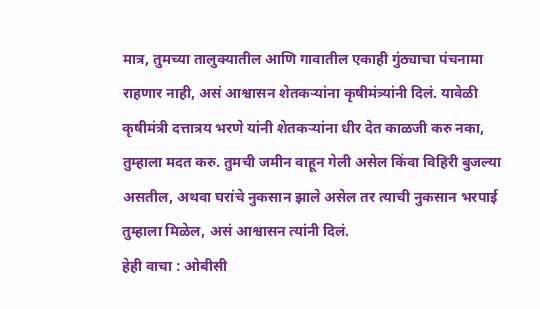मात्र, तुमच्या तालुक्यातील आणि गावातील एकाही गुंठ्याचा पंचनामा राहणार नाही, असं आश्वासन शेतकऱ्यांना कृषीमंत्र्यांनी दिलं. यावेळी कृषीमंत्री दत्तात्रय भरणे यांनी शेतकऱ्यांना धीर देत काळजी करु नका, तुम्हाला मदत करु. तुमची जमीन वाहून गेली असेल किंवा विहिरी बुजल्या असतील, अथवा घरांचे नुकसान झाले असेल तर त्याची नुकसान भरपाई तुम्हाला मिळेल, असं आश्वासन त्यांनी दिलं.
हेही वाचा : ओबीसी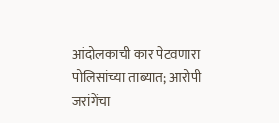आंदोलकाची कार पेटवणारा पोलिसांच्या ताब्यात; आरोपी जरांगेंचा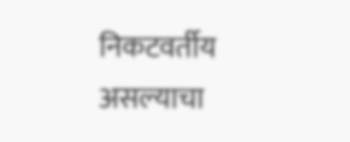निकटवर्तीय असल्याचा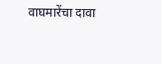वाघमारेंचा दावा